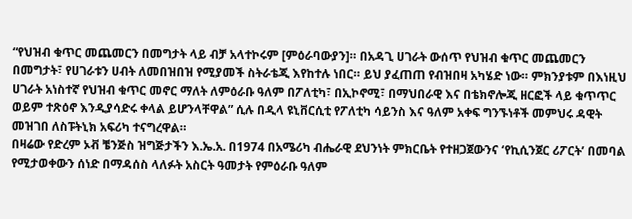“የህዝብ ቁጥር መጨመርን በመግታት ላይ ብቻ አላተኮሩም [ምዕራባውያን]። በአዳጊ ሀገራት ውሰጥ የህዝብ ቁጥር መጨመርን በመግታት፣ የሀገራቱን ሀብት ለመበዝበዝ የሚያመች ስትራቴጂ እየከተሉ ነበር። ይህ ያፈጠጠ የብዝበዛ አካሄድ ነው። ምክንያቱም በእነዚህ ሀገራት አነስተኛ የህዝብ ቁጥር መኖር ማለት ለምዕራቡ ዓለም በፖለቲካ፣ በኢኮኖሚ፣ በማህበራዊ እና በቴክኖሎጂ ዘርፎች ላይ ቁጥጥር ወይም ተጽዕኖ እንዲያሳድሩ ቀላል ይሆንላቸዋል” ሲሉ በዲላ ዩኒቨርሲቲ የፖለቲካ ሳይንስ እና ዓለም አቀፍ ግንኙነቶች መምህሩ ዳዊት መዝገበ ለስፑትኒክ አፍሪካ ተናግረዋል።
በዛሬው የድረም ኦቭ ቼንጅስ ዝግጅታችን እ.ኤ.አ. በ1974 በአሜሪካ ብሔራዊ ደህንነት ምክርቤት የተዘጋጀውንና ‘የኪሲንጀር ሪፖርት’ በመባል የሚታወቀውን ሰነድ በማዳሰስ ላለፉት አስርት ዓመታት የምዕራቡ ዓለም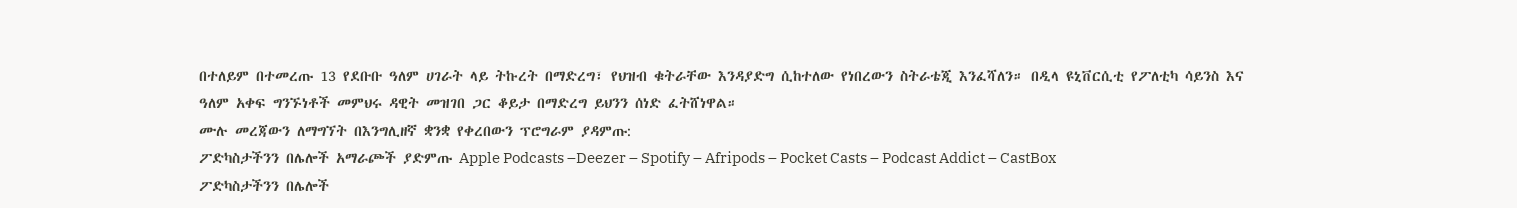በተለይም በተመረጡ 13 የደቡቡ ዓለም ሀገራት ላይ ትኩረት በማድረግ፣ የህዝብ ቁትራቸው እንዳያድግ ሲከተለው የነበረውን ስትራቴጂ እንፈሻለን። በዲላ ዩኒቨርሲቲ የፖለቲካ ሳይንስ እና ዓለም አቀፍ ግንኙነቶች መምህሩ ዳዊት መዝገበ ጋር ቆይታ በማድረግ ይህንን ሰነድ ፈትሸነዋል።
ሙሉ መረጃውን ለማግኘት በእንግሊዘኛ ቋንቋ የቀረበውን ፕሮግራም ያዳምጡ:
ፖድካስታችንን በሌሎች አማራጮች ያድምጡ Apple Podcasts –Deezer – Spotify – Afripods – Pocket Casts – Podcast Addict – CastBox
ፖድካስታችንን በሌሎች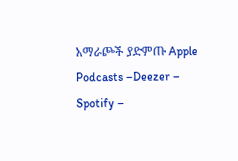አማራጮች ያድምጡ Apple Podcasts –Deezer – Spotify –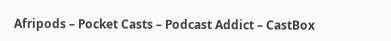Afripods – Pocket Casts – Podcast Addict – CastBox